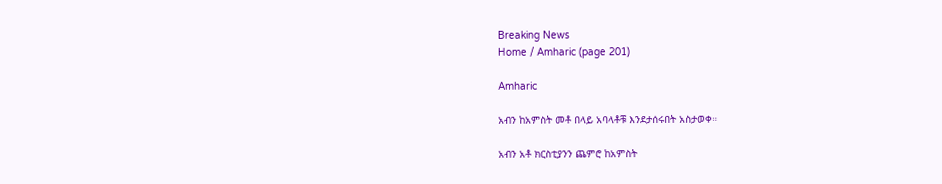Breaking News
Home / Amharic (page 201)

Amharic

አብን ከአምስት መቶ በላይ አባላቶቹ እንደታሰሩበት አስታወቀ።

አብን አቶ ክርስቲያንን ጨምሮ ከአምስት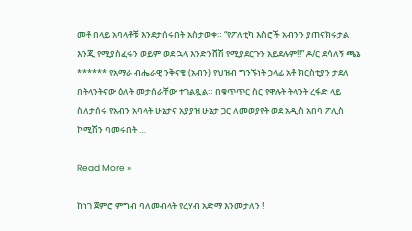መቶ በላይ አባላቶቹ እንደታሰሩበት አስታወቀ። “የፖለቲካ እስሮች አብንን ያጠናክሩታል እንጂ የሚያስፈሩን ወይም ወደ ኋላ እንድንሸሽ የሚያደርጉን አይደሉም!!” ዶ/ር ደሳለኝ ጫኔ ****** የአማራ ብሔራዊ ንቅናቄ (አብን) የህዝብ ግንኙነት ኃላፊ አቶ ክርስቲያን ታደለ በትላንትናው ዕለት መታሰራቸው ተገልጿል። በቁጥጥር ስር የዋሉት ትላንት ረፋድ ላይ ስለታሰሩ የአብን አባላት ሁኔታና አያያዝ ሁኔታ ጋር ለመወያየት ወደ አዲስ አበባ ፖሊስ ኮሚሽን ባመሩበት …

Read More »

ከነገ ጀምሮ ምግብ ባለመብላት የረሃብ አድማ እንመታለን !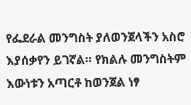የፌደራል መንግስት ያለወንጀላችን አስሮ እያሰቃየን ይገኛል። የክልሉ መንግስትም እውነቱን አጣርቶ ከወንጀል ነፃ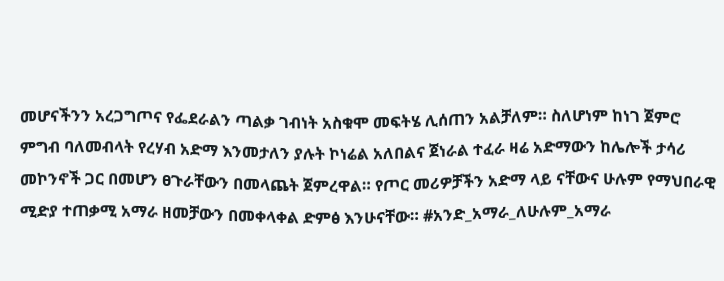መሆናችንን አረጋግጦና የፌደራልን ጣልቃ ገብነት አስቁሞ መፍትሄ ሊሰጠን አልቻለም። ስለሆነም ከነገ ጀምሮ ምግብ ባለመብላት የረሃብ አድማ እንመታለን ያሉት ኮነሬል አለበልና ጀነራል ተፈራ ዛሬ አድማውን ከሌሎች ታሳሪ መኮንኖች ጋር በመሆን ፀጉራቸውን በመላጨት ጀምረዋል። የጦር መሪዎቻችን አድማ ላይ ናቸውና ሁሉም የማህበራዊ ሚድያ ተጠቃሚ አማራ ዘመቻውን በመቀላቀል ድምፅ እንሁናቸው። #አንድ_አማራ_ለሁሉም_አማራ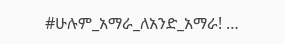#ሁሉም_አማራ_ለአንድ_አማራ! …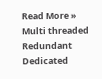Read More »
Multi threaded Redundant Dedicated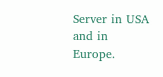Server in USA and in Europe.